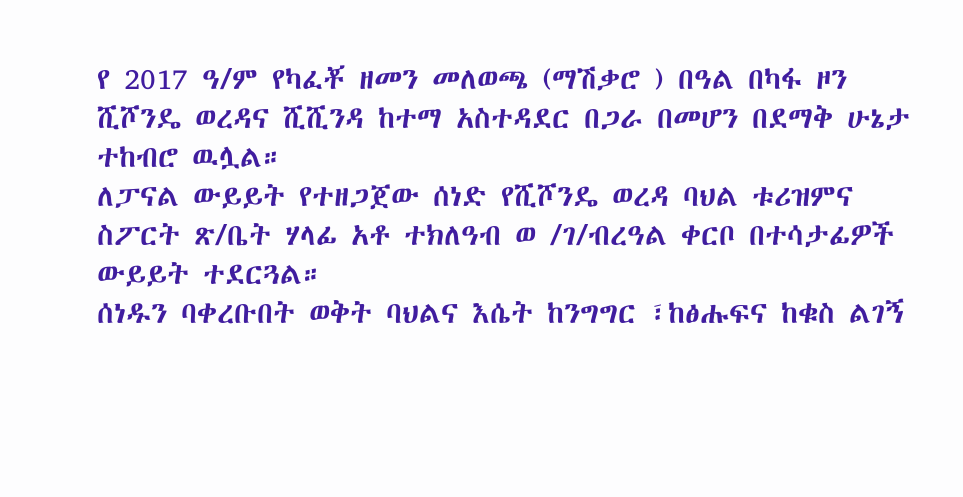የ 2017 ዓ/ም የካፈቾ ዘመን መለወጫ (ማሽቃሮ ) በዓል በካፋ ዞን ሺሾንዴ ወረዳና ሺሺንዳ ከተማ አስተዳደር በጋራ በመሆን በደማቅ ሁኔታ ተከብሮ ዉሏል።
ለፓናል ውይይት የተዘጋጀው ሰነድ የሺሾንዴ ወረዳ ባህል ቱሪዝምና ስፖርት ጽ/ቤት ሃላፊ አቶ ተክለዓብ ወ /ገ/ብረዓል ቀርቦ በተሳታፊዎች ውይይት ተደርጓል።
ሰነዱን ባቀረቡበት ወቅት ባህልና እሴት ከንግግር ፣ከፅሑፍና ከቁስ ልገኝ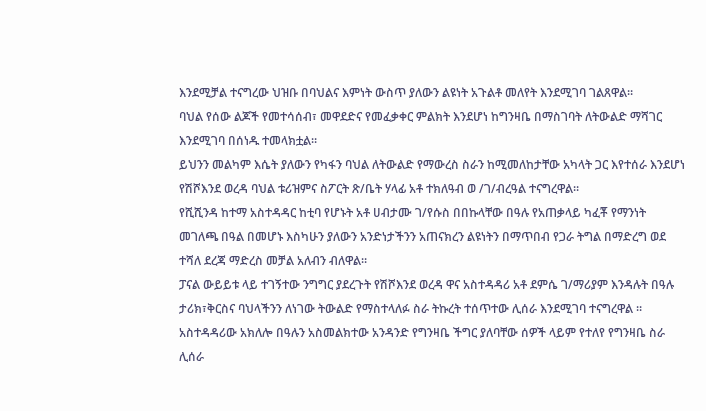እንደሚቻል ተናግረው ህዝቡ በባህልና እምነት ውስጥ ያለውን ልዩነት አጉልቶ መለየት እንደሚገባ ገልጸዋል።
ባህል የሰው ልጆች የመተሳሰብ፣ መዋደድና የመፈቃቀር ምልክት እንደሆነ ከግንዛቤ በማስገባት ለትውልድ ማሻገር እንደሚገባ በሰነዱ ተመላክቷል።
ይህንን መልካም እሴት ያለውን የካፋን ባህል ለትውልድ የማውረስ ስራን ከሚመለከታቸው አካላት ጋር እየተሰራ እንደሆነ የሽሾእንደ ወረዳ ባህል ቱሪዝምና ስፖርት ጽ/ቤት ሃላፊ አቶ ተክለዓብ ወ /ገ/ብረዓል ተናግረዋል።
የሺሺንዳ ከተማ አስተዳዳር ከቲባ የሆኑት አቶ ሀብታሙ ገ/የሱስ በበኩላቸው በዓሉ የአጠቃላይ ካፈቾ የማንነት መገለጫ በዓል በመሆኑ እስካሁን ያለውን አንድነታችንን አጠናክረን ልዩነትን በማጥበብ የጋራ ትግል በማድረግ ወደ ተሻለ ደረጃ ማድረስ መቻል አለብን ብለዋል።
ፓናል ውይይቱ ላይ ተገኝተው ንግግር ያደረጉት የሽሾእንደ ወረዳ ዋና አስተዳዳሪ አቶ ደምሴ ገ/ማሪያም እንዳሉት በዓሉ ታሪክ፣ቅርስና ባህላችንን ለነገው ትውልድ የማስተላለፉ ስራ ትኩረት ተሰጥተው ሊሰራ እንደሚገባ ተናግረዋል ።
አስተዳዳሪው አክለሎ በዓሉን አስመልክተው አንዳንድ የግንዛቤ ችግር ያለባቸው ሰዎች ላይም የተለየ የግንዛቤ ስራ ሊሰራ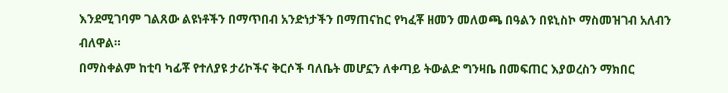እንደሚገባም ገልጸው ልዩነቶችን በማጥበብ አንድነታችን በማጠናከር የካፈቾ ዘመን መለወጫ በዓልን በዩኒስኮ ማስመዝገብ አለብን ብለዋል።
በማስቀልም ከቲባ ካፊቾ የተለያዩ ታሪኮችና ቅርሶች ባለቤት መሆኗን ለቀጣይ ትውልድ ግንዛቤ በመፍጠር እያወረስን ማክበር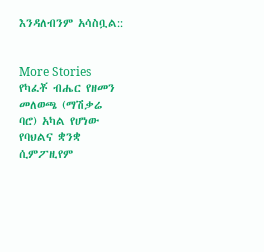እንዳለብንም አሳስቧል::


More Stories
የካፈቾ ብሔር የዘመን መለወጫ (ማሽቃሬ ባሮ) አካል የሆነው የባህልና ቋንቋ ሲምፖዚየም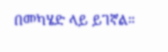በመካሄድ ላይ ይገኛል።